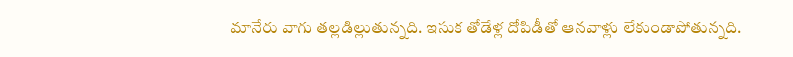మానేరు వాగు తల్లడిల్లుతున్నది. ఇసుక తోడేళ్ల దోపిడీతో ఆనవాళ్లు లేకుండాపోతున్నది.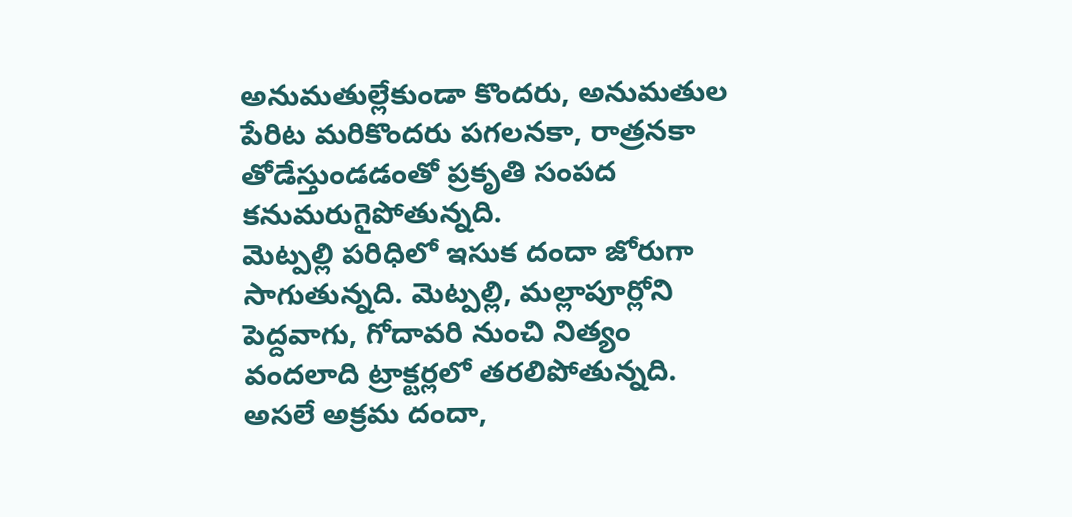అనుమతుల్లేకుండా కొందరు, అనుమతుల పేరిట మరికొందరు పగలనకా, రాత్రనకా తోడేస్తుండడంతో ప్రకృతి సంపద కనుమరుగైపోతున్నది.
మెట్పల్లి పరిధిలో ఇసుక దందా జోరుగా సాగుతున్నది. మెట్పల్లి, మల్లాపూర్లోని పెద్దవాగు, గోదావరి నుంచి నిత్యం వందలాది ట్రాక్టర్లలో తరలిపోతున్నది. అసలే అక్రమ దందా,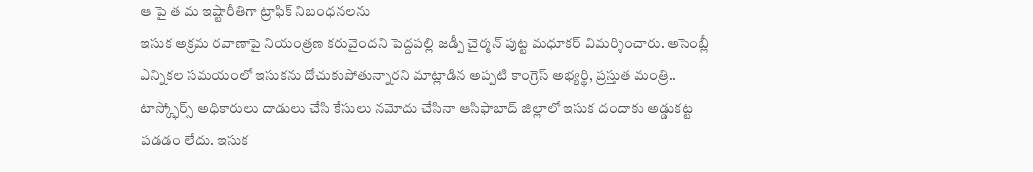ఆ పై త మ ఇష్టారీతిగా ట్రాఫిక్ నిబంధనలను
ఇసుక అక్రమ రవాణాపై నియంత్రణ కరువైందని పెద్దపల్లి జడ్పీ చైర్మన్ పుట్ట మధూకర్ విమర్శించారు. అసెంబ్లీ ఎన్నికల సమయంలో ఇసుకను దోచుకుపోతున్నారని మాట్లాడిన అప్పటి కాంగ్రెస్ అభ్యర్థి, ప్రస్తుత మంత్రి..
టాస్క్ఫోర్స్ అధికారులు దాడులు చేసి కేసులు నమోదు చేసినా ఆసిఫాబాద్ జిల్లాలో ఇసుక దందాకు అడ్డుకట్ట పడడం లేదు. ఇసుక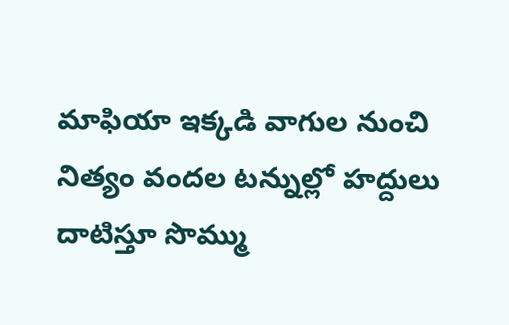మాఫియా ఇక్కడి వాగుల నుంచి నిత్యం వందల టన్నుల్లో హద్దులు దాటిస్తూ సొమ్ము